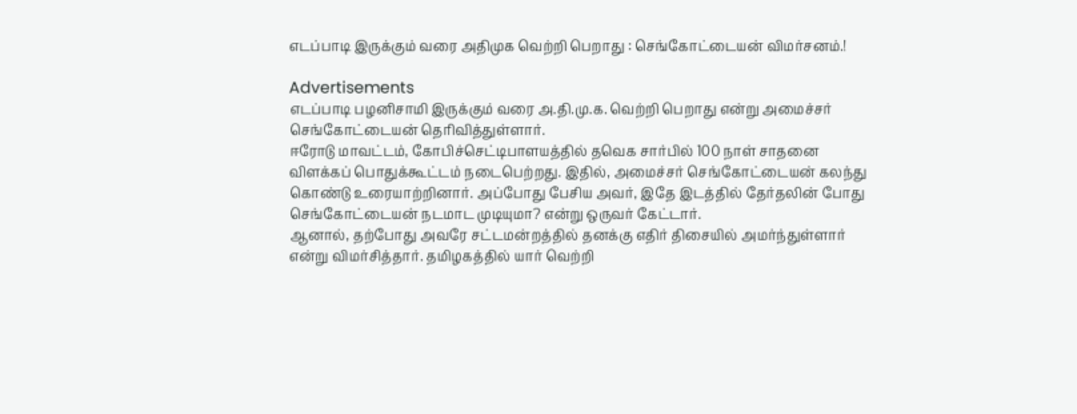எடப்பாடி இருக்கும் வரை அதிமுக வெற்றி பெறாது : செங்கோட்டையன் விமர்சனம்.!

Advertisements
எடப்பாடி பழனிசாமி இருக்கும் வரை அ.தி.மு.க. வெற்றி பெறாது என்று அமைச்சர் செங்கோட்டையன் தெரிவித்துள்ளார்.
ஈரோடு மாவட்டம், கோபிச்செட்டிபாளயத்தில் தவெக சார்பில் 100 நாள் சாதனை விளக்கப் பொதுக்கூட்டம் நடைபெற்றது. இதில், அமைச்சர் செங்கோட்டையன் கலந்து கொண்டு உரையாற்றினார். அப்போது பேசிய அவர், இதே இடத்தில் தேர்தலின் போது செங்கோட்டையன் நடமாட முடியுமா? என்று ஒருவர் கேட்டார்.
ஆனால், தற்போது அவரே சட்டமன்றத்தில் தனக்கு எதிர் திசையில் அமர்ந்துள்ளார் என்று விமர்சித்தார். தமிழகத்தில் யார் வெற்றி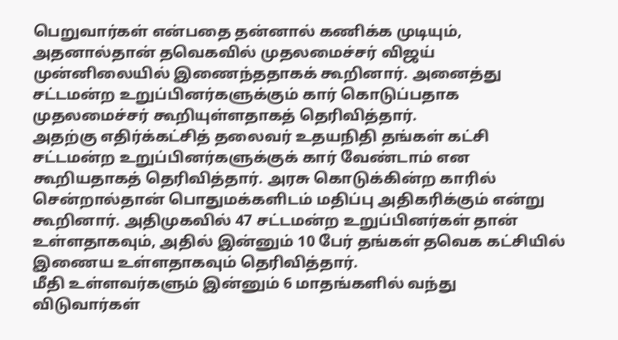பெறுவார்கள் என்பதை தன்னால் கணிக்க முடியும், அதனால்தான் தவெகவில் முதலமைச்சர் விஜய் முன்னிலையில் இணைந்ததாகக் கூறினார். அனைத்து சட்டமன்ற உறுப்பினர்களுக்கும் கார் கொடுப்பதாக முதலமைச்சர் கூறியுள்ளதாகத் தெரிவித்தார்.
அதற்கு எதிர்க்கட்சித் தலைவர் உதயநிதி தங்கள் கட்சி சட்டமன்ற உறுப்பினர்களுக்குக் கார் வேண்டாம் என கூறியதாகத் தெரிவித்தார். அரசு கொடுக்கின்ற காரில் சென்றால்தான் பொதுமக்களிடம் மதிப்பு அதிகரிக்கும் என்று கூறினார். அதிமுகவில் 47 சட்டமன்ற உறுப்பினர்கள் தான் உள்ளதாகவும், அதில் இன்னும் 10 பேர் தங்கள் தவெக கட்சியில் இணைய உள்ளதாகவும் தெரிவித்தார்.
மீதி உள்ளவர்களும் இன்னும் 6 மாதங்களில் வந்து விடுவார்கள்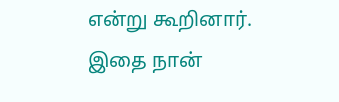என்று கூறினார். இதை நான்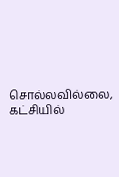சொல்லவில்லை, கட்சியில்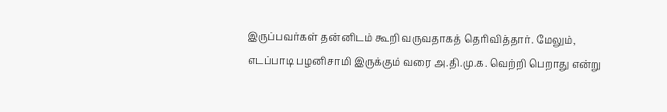இருப்பவர்கள் தன்னிடம் கூறி வருவதாகத் தெரிவித்தார். மேலும், எடப்பாடி பழனிசாமி இருக்கும் வரை அ.தி.மு.க. வெற்றி பெறாது என்று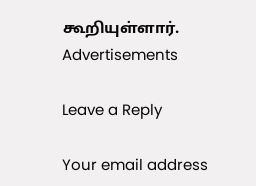கூறியுள்ளார்.
Advertisements

Leave a Reply

Your email address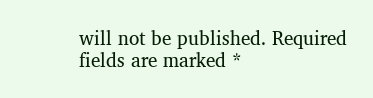will not be published. Required fields are marked *